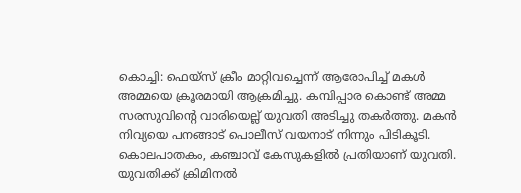കൊച്ചി: ഫെയ്സ് ക്രീം മാറ്റിവച്ചെന്ന് ആരോപിച്ച് മകൾ അമ്മയെ ക്രൂരമായി ആക്രമിച്ചു. കമ്പിപ്പാര കൊണ്ട് അമ്മ സരസുവിന്റെ വാരിയെല്ല് യുവതി അടിച്ചു തകർത്തു. മകൻ നിവ്യയെ പനങ്ങാട് പൊലീസ് വയനാട് നിന്നും പിടികൂടി. കൊലപാതകം, കഞ്ചാവ് കേസുകളിൽ പ്രതിയാണ് യുവതി.
യുവതിക്ക് ക്രിമിനൽ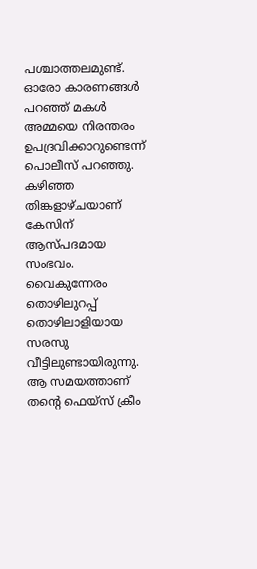പശ്ചാത്തലമുണ്ട്. ഓരോ കാരണങ്ങൾ പറഞ്ഞ് മകൾ അമ്മയെ നിരന്തരം ഉപദ്രവിക്കാറുണ്ടെന്ന് പൊലീസ് പറഞ്ഞു. കഴിഞ്ഞ തിങ്കളാഴ്ചയാണ് കേസിന് ആസ്പദമായ സംഭവം. വൈകുന്നേരം തൊഴിലുറപ്പ് തൊഴിലാളിയായ സരസു വീട്ടിലുണ്ടായിരുന്നു. ആ സമയത്താണ് തന്റെ ഫെയ്സ് ക്രീം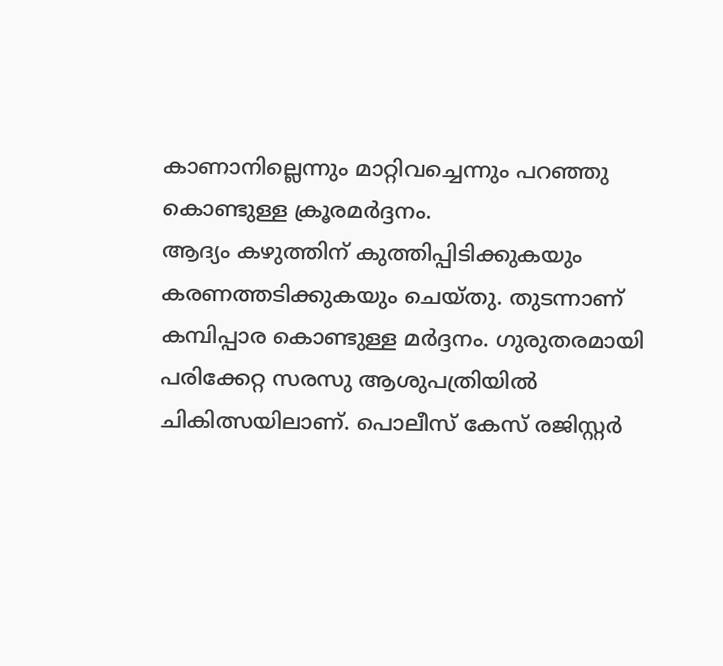കാണാനില്ലെന്നും മാറ്റിവച്ചെന്നും പറഞ്ഞു കൊണ്ടുള്ള ക്രൂരമർദ്ദനം.
ആദ്യം കഴുത്തിന് കുത്തിപ്പിടിക്കുകയും കരണത്തടിക്കുകയും ചെയ്തു. തുടന്നാണ് കമ്പിപ്പാര കൊണ്ടുള്ള മർദ്ദനം. ഗുരുതരമായി പരിക്കേറ്റ സരസു ആശുപത്രിയിൽ ചികിത്സയിലാണ്. പൊലീസ് കേസ് രജിസ്റ്റർ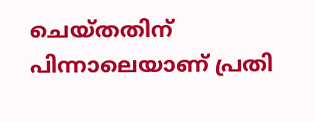ചെയ്തതിന് പിന്നാലെയാണ് പ്രതി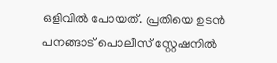ഒളിവിൽ പോയത്. പ്രതിയെ ഉടൻ പനങ്ങാട് പൊലീസ് സ്റ്റേഷനിൽ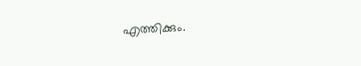എത്തിക്കും.